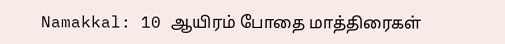Namakkal: 10 ஆயிரம் போதை மாத்திரைகள்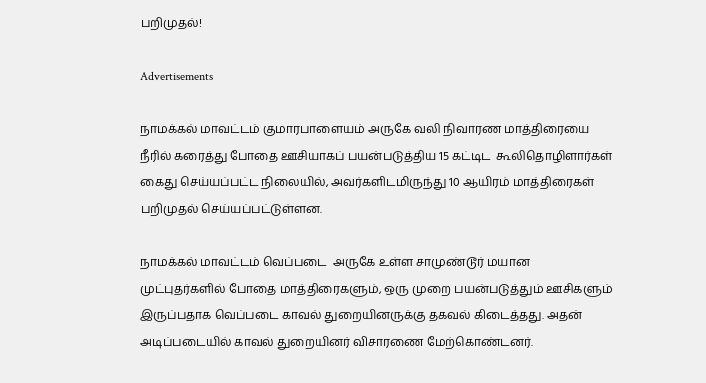பறிமுதல்!

Advertisements

நாமக்கல் மாவட்டம் குமாரபாளையம் அருகே வலி நிவாரண மாத்திரையை நீரில் கரைத்து போதை ஊசியாகப் பயன்படுத்திய 15 கட்டிட  கூலிதொழிளார்கள் கைது செய்யப்பட்ட நிலையில், அவர்களிடமிருந்து 10 ஆயிரம் மாத்திரைகள் பறிமுதல் செய்யப்பட்டுள்ளன.

நாமக்கல் மாவட்டம் வெப்படை  அருகே உள்ள சாமுண்டூர் மயான முட்புதர்களில் போதை மாத்திரைகளும், ஒரு முறை பயன்படுத்தும் ஊசிகளும் இருப்பதாக வெப்படை காவல் துறையினருக்கு தகவல் கிடைத்தது. அதன் அடிப்படையில் காவல் துறையினர் விசாரணை மேற்கொண்டனர்.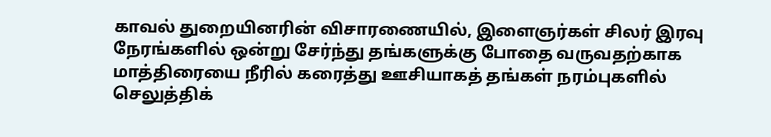காவல் துறையினரின் விசாரணையில், இளைஞர்கள் சிலர் இரவு நேரங்களில் ஒன்று சேர்ந்து தங்களுக்கு போதை வருவதற்காக மாத்திரையை நீரில் கரைத்து ஊசியாகத் தங்கள் நரம்புகளில் செலுத்திக்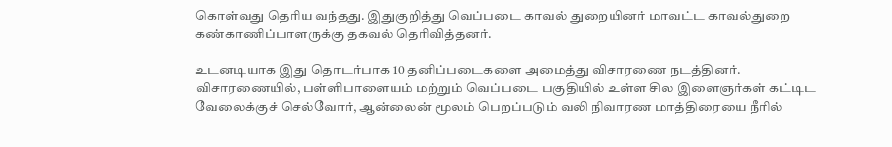கொள்வது தெரிய வந்தது. இதுகுறித்து வெப்படை காவல் துறையினர் மாவட்ட காவல்துறை கண்காணிப்பாளருக்கு தகவல் தெரிவித்தனர்.

உடனடியாக இது தொடர்பாக 10 தனிப்படைகளை அமைத்து விசாரணை நடத்தினர். விசாரணையில், பள்ளிபாளையம் மற்றும் வெப்படை பகுதியில் உள்ள சில இளைஞர்கள் கட்டிட வேலைக்குச் செல்வோர், ஆன்லைன் மூலம் பெறப்படும் வலி நிவாரண மாத்திரையை நீரில்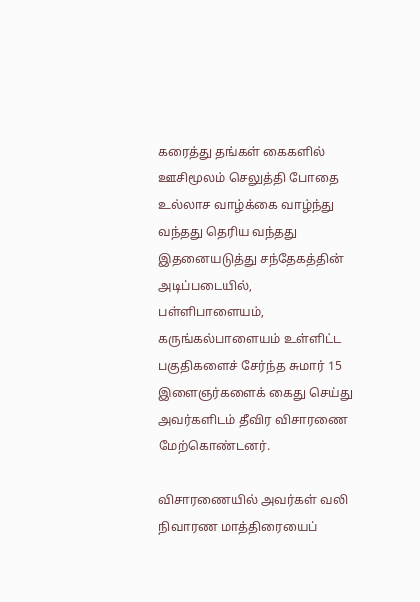கரைத்து தங்கள் கைகளில் ஊசிமூலம் செலுத்தி போதை உல்லாச வாழ்க்கை வாழ்ந்து வந்தது தெரிய வந்தது இதனையடுத்து சந்தேகத்தின் அடிப்படையில், பள்ளிபாளையம், கருங்கல்பாளையம் உள்ளிட்ட பகுதிகளைச் சேர்ந்த சுமார் 15 இளைஞர்களைக் கைது செய்து அவர்களிடம் தீவிர விசாரணை மேற்கொண்டனர்.

விசாரணையில் அவர்கள் வலி நிவாரண மாத்திரையைப்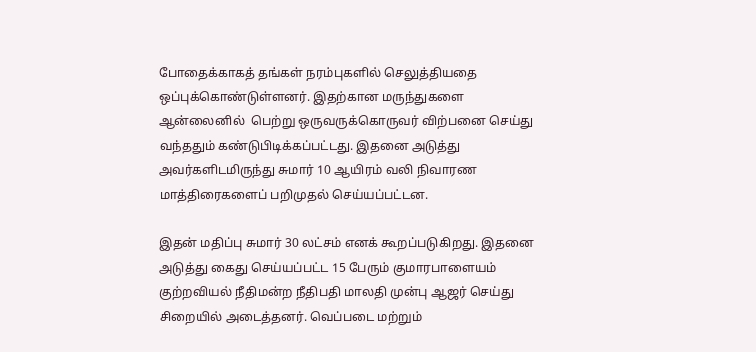போதைக்காகத் தங்கள் நரம்புகளில் செலுத்தியதை ஒப்புக்கொண்டுள்ளனர். இதற்கான மருந்துகளை ஆன்லைனில்  பெற்று ஒருவருக்கொருவர் விற்பனை செய்து வந்ததும் கண்டுபிடிக்கப்பட்டது. இதனை அடுத்து அவர்களிடமிருந்து சுமார் 10 ஆயிரம் வலி நிவாரண மாத்திரைகளைப் பறிமுதல் செய்யப்பட்டன.

இதன் மதிப்பு சுமார் 30 லட்சம் எனக் கூறப்படுகிறது. இதனை அடுத்து கைது செய்யப்பட்ட 15 பேரும் குமாரபாளையம் குற்றவியல் நீதிமன்ற நீதிபதி மாலதி முன்பு ஆஜர் செய்து சிறையில் அடைத்தனர். வெப்படை மற்றும்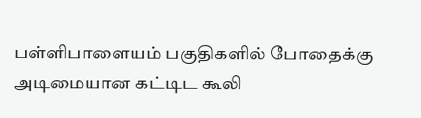பள்ளிபாளையம் பகுதிகளில் போதைக்கு அடிமையான கட்டிட கூலி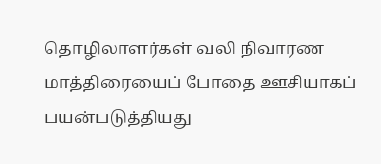தொழிலாளர்கள் வலி நிவாரண மாத்திரையைப் போதை ஊசியாகப் பயன்படுத்தியது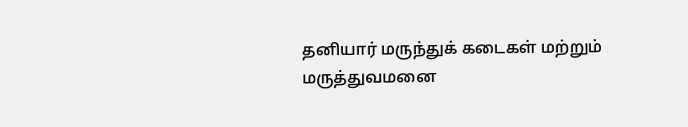தனியார் மருந்துக் கடைகள் மற்றும் மருத்துவமனை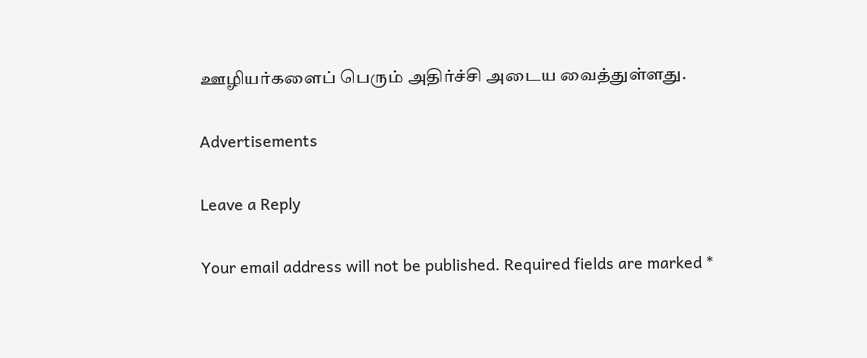ஊழியர்களைப் பெரும் அதிர்ச்சி அடைய வைத்துள்ளது.

Advertisements

Leave a Reply

Your email address will not be published. Required fields are marked *